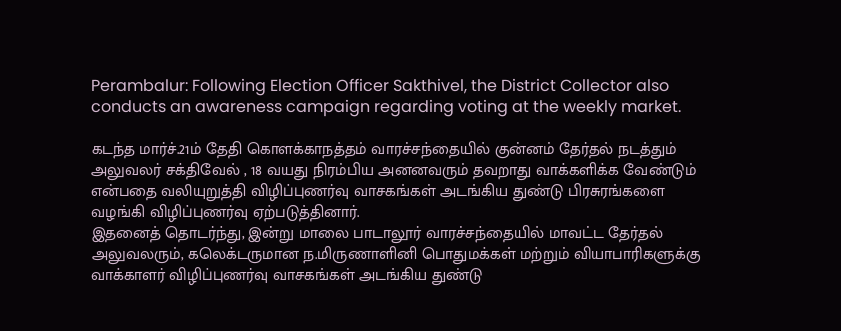Perambalur: Following Election Officer Sakthivel, the District Collector also conducts an awareness campaign regarding voting at the weekly market.

கடந்த மார்ச்.21ம் தேதி கொளக்காநத்தம் வாரச்சந்தையில் குன்னம் தேர்தல் நடத்தும் அலுவலர் சக்திவேல் , 18 வயது நிரம்பிய அனனவரும் தவறாது வாக்களிக்க வேண்டும் என்பதை வலியுறுத்தி விழிப்புணர்வு வாசகங்கள் அடங்கிய துண்டு பிரசுரங்களை வழங்கி விழிப்புணர்வு ஏற்படுத்தினார்.
இதனைத் தொடர்ந்து, இன்று மாலை பாடாலூர் வாரச்சந்தையில் மாவட்ட தேர்தல் அலுவலரும், கலெக்டருமான ந.மிருணாளினி பொதுமக்கள் மற்றும் வியாபாரிகளுக்கு வாக்காளர் விழிப்புணர்வு வாசகங்கள் அடங்கிய துண்டு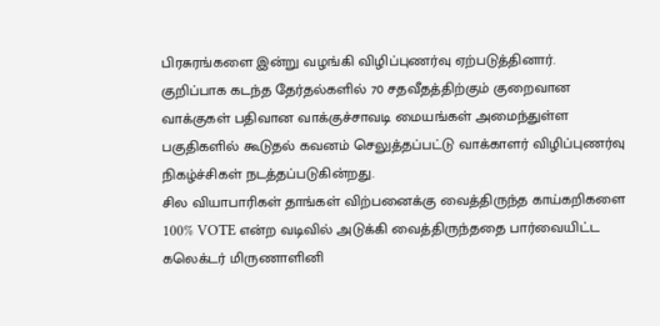பிரசுரங்களை இன்று வழங்கி விழிப்புணர்வு ஏற்படுத்தினார்.
குறிப்பாக கடந்த தேர்தல்களில் 70 சதவீதத்திற்கும் குறைவான வாக்குகள் பதிவான வாக்குச்சாவடி மையங்கள் அமைந்துள்ள பகுதிகளில் கூடுதல் கவனம் செலுத்தப்பட்டு வாக்காளர் விழிப்புணர்வு நிகழ்ச்சிகள் நடத்தப்படுகின்றது.
சில வியாபாரிகள் தாங்கள் விற்பனைக்கு வைத்திருந்த காய்கறிகளை 100% VOTE என்ற வடிவில் அடுக்கி வைத்திருந்ததை பார்வையிட்ட கலெக்டர் மிருணாளினி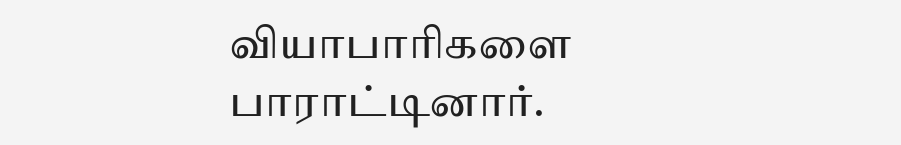வியாபாரிகளை பாராட்டினார்.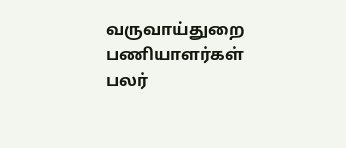வருவாய்துறை பணியாளர்கள் பலர்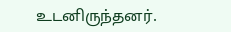உடனிருந்தனர்.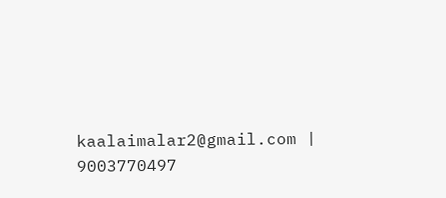kaalaimalar2@gmail.com |
9003770497